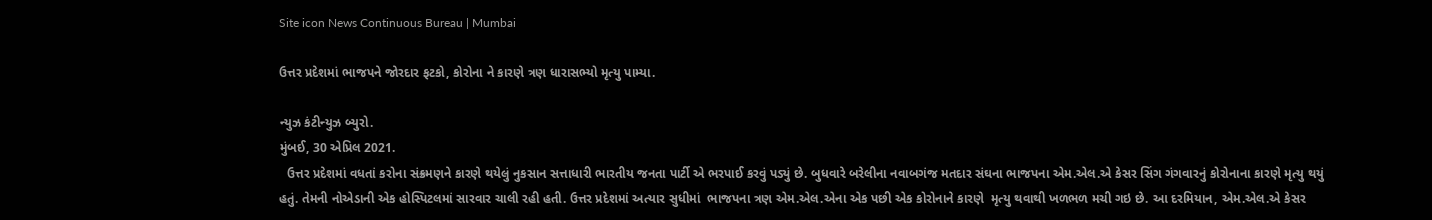Site icon News Continuous Bureau | Mumbai

ઉત્તર પ્રદેશમાં ભાજપને જોરદાર ફટકો, કોરોના ને કારણે ત્રણ ધારાસભ્યો મૃત્યુ પામ્યા.

ન્યુઝ કંટીન્યુઝ બ્યુરો.
મુંબઈ, 30 એપ્રિલ 2021.
  ઉત્તર પ્રદેશમાં વધતાં કરોના સંક્રમણને કારણે થયેલું નુકસાન સત્તાધારી ભારતીય જનતા પાર્ટી એ ભરપાઈ કરવું પડ્યું છે. બુધવારે બરેલીના નવાબગંજ મતદાર સંઘના ભાજપના એમ.એલ.એ કેસર સિંગ ગંગવારનું કોરોનાના કારણે મૃત્યુ થયું હતું. તેમની નોએડાની એક હોસ્પિટલમાં સારવાર ચાલી રહી હતી. ઉત્તર પ્રદેશમાં અત્યાર સુધીમાં  ભાજપના ત્રણ એમ.એલ.એના એક પછી એક કોરોનાને કારણે  મૃત્યુ થવાથી ખળભળ મચી ગઇ છે. આ દરમિયાન, એમ.એલ.એ કેસર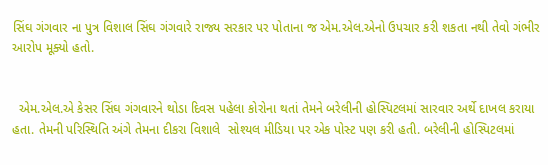સિંઘ ગંગવાર ના પુત્ર વિશાલ સિંઘ ગંગવારે રાજ્ય સરકાર પર પોતાના જ એમ.એલ.એનો ઉપચાર કરી શકતા નથી તેવો ગંભીર આરોપ મૂક્યો હતો.


  એમ.એલ.એ કેસર સિંઘ ગંગવારને થોડા દિવસ પહેલા કોરોના થતાં તેમને બરેલીની હોસ્પિટલમાં સારવાર અર્થે દાખલ કરાયા હતા. તેમની પરિસ્થિતિ અંગે તેમના દીકરા વિશાલે  સોશ્યલ મીડિયા પર એક પોસ્ટ પણ કરી હતી. બરેલીની હોસ્પિટલમાં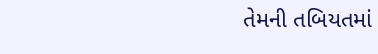તેમની તબિયતમાં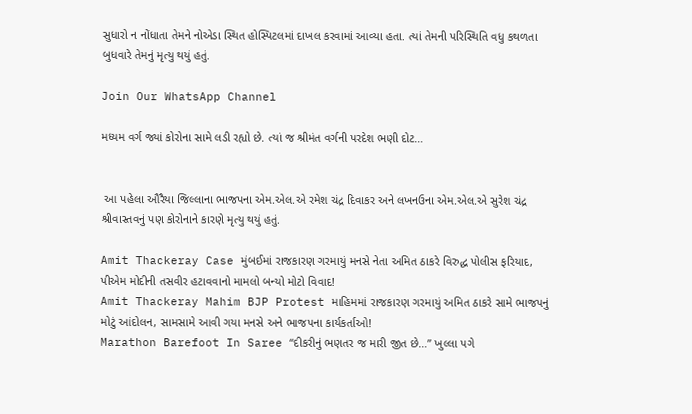સુધારો ન નોંધાતા તેમને નોએડા સ્થિત હોસ્પિટલમાં દાખલ કરવામાં આવ્યા હતા. ત્યાં તેમની પરિસ્થિતિ વધુ કથળતા બુધવારે તેમનું મૃત્યુ થયું હતું.

Join Our WhatsApp Channel

મધ્યમ વર્ગ જ્યાં કોરોના સામે લડી રહ્યો છે. ત્યાં જ શ્રીમંત વર્ગની પરદેશ ભણી દોટ…


 આ પહેલા ઔરૈયા જિલ્લાના ભાજપના એમ.એલ.એ રમેશ ચંદ્ર દિવાકર અને લખનઉના એમ.એલ.એ સુરેશ ચંદ્ર શ્રીવાસ્તવનું પણ કોરોનાને કારણે મૃત્યુ થયું હતું.

Amit Thackeray Case મુંબઈમાં રાજકારણ ગરમાયું મનસે નેતા અમિત ઠાકરે વિરુદ્ધ પોલીસ ફરિયાદ, પીએમ મોદીની તસવીર હટાવવાનો મામલો બન્યો મોટો વિવાદ!
Amit Thackeray Mahim BJP Protest માહિમમાં રાજકારણ ગરમાયું અમિત ઠાકરે સામે ભાજપનું મોટું આંદોલન, સામસામે આવી ગયા મનસે અને ભાજપના કાર્યકર્તાઓ!
Marathon Barefoot In Saree “દીકરીનું ભણતર જ મારી જીત છે…” ખુલ્લા પગે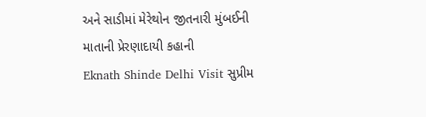અને સાડીમાં મેરેથોન જીતનારી મુંબઈની માતાની પ્રેરણાદાયી કહાની
Eknath Shinde Delhi Visit સુપ્રીમ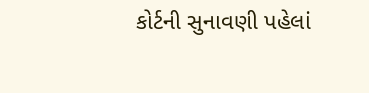કોર્ટની સુનાવણી પહેલાં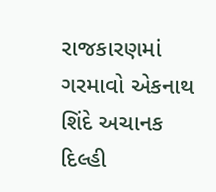રાજકારણમાં ગરમાવો એકનાથ શિંદે અચાનક દિલ્હી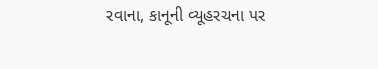રવાના, કાનૂની વ્યૂહરચના પર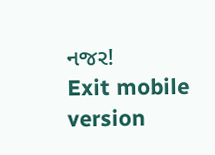નજર!
Exit mobile version